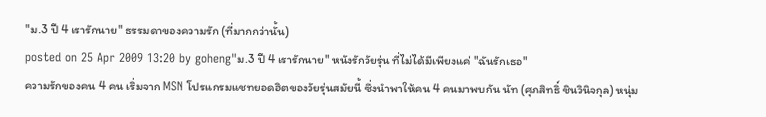"ม.3 ปี 4 เรารักนาย" ธรรมดาของความรัก (ที่มากกว่านั้น)
posted on 25 Apr 2009 13:20 by goheng"ม.3 ปี 4 เรารักนาย" หนังรักวัยรุ่น ที่ไม่ได้มีเพียงแค่ "ฉันรักเธอ"
ความรักของคน 4 คน เริ่มจาก MSN โปรแกรมแชทยอดฮิตของวัยรุ่นสมัยนี้ ซึ่งนำพาให้คน 4 คนมาพบกัน นัท (ศุภสิทธิ์ ชินวินิจกุล) หนุ่ม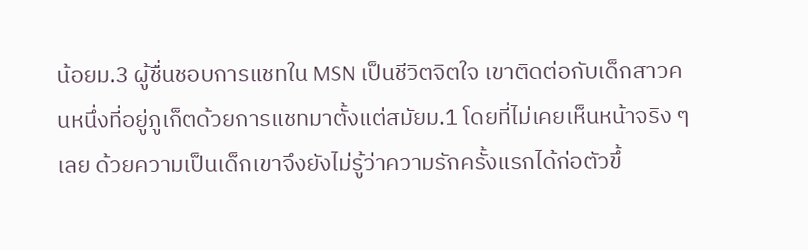น้อยม.3 ผู้ชื่นชอบการแชทใน MSN เป็นชีวิตจิตใจ เขาติดต่อกับเด็กสาวคนหนึ่งที่อยู่ภูเก็ตด้วยการแชทมาตั้งแต่สมัยม.1 โดยที่ไม่เคยเห็นหน้าจริง ๆ เลย ด้วยความเป็นเด็กเขาจึงยังไม่รู้ว่าความรักครั้งแรกได้ก่อตัวขึ้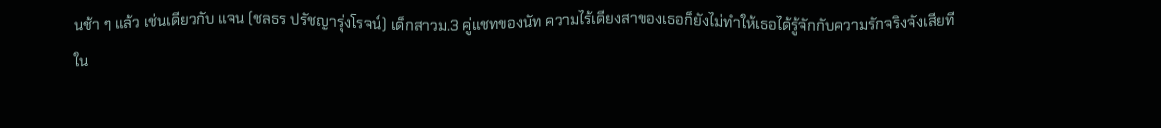นช้า ๆ แล้ว เช่นเดียวกับ แจน (ชลธร ปรัชญารุ่งโรจน์) เด็กสาวม.3 คู่แชทของนัท ความไร้เดียงสาของเธอก็ยังไม่ทำให้เธอได้รู้จักกับความรักจริงจังเสียที
ใน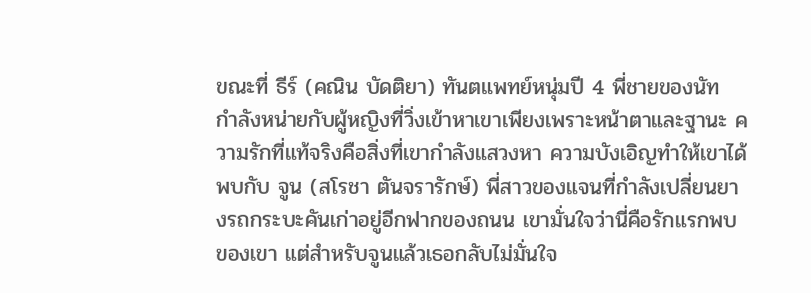ขณะที่ ธีร์ (คณิน บัดติยา) ทันตแพทย์หนุ่มปี 4 พี่ชายของนัท กำลังหน่ายกับผู้หญิงที่วิ่งเข้าหาเขาเพียงเพราะหน้าตาและฐานะ ความรักที่แท้จริงคือสิ่งที่เขากำลังแสวงหา ความบังเอิญทำให้เขาได้พบกับ จูน (สโรชา ตันจรารักษ์) พี่สาวของแจนที่กำลังเปลี่ยนยางรถกระบะคันเก่าอยู่อีกฟากของถนน เขามั่นใจว่านี่คือรักแรกพบของเขา แต่สำหรับจูนแล้วเธอกลับไม่มั่นใจ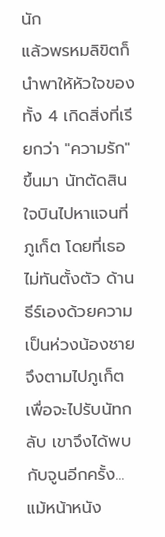นัก
แล้วพรหมลิขิตก็นำพาให้หัวใจของทั้ง 4 เกิดสิ่งที่เรียกว่า "ความรัก" ขึ้นมา นัทตัดสินใจบินไปหาแจนที่ภูเก็ต โดยที่เธอไม่ทันตั้งตัว ด้านธีร์เองด้วยความเป็นห่วงน้องชายจึงตามไปภูเก็ตเพื่อจะไปรับนัทกลับ เขาจึงได้พบกับจูนอีกครั้ง...
แม้หน้าหนัง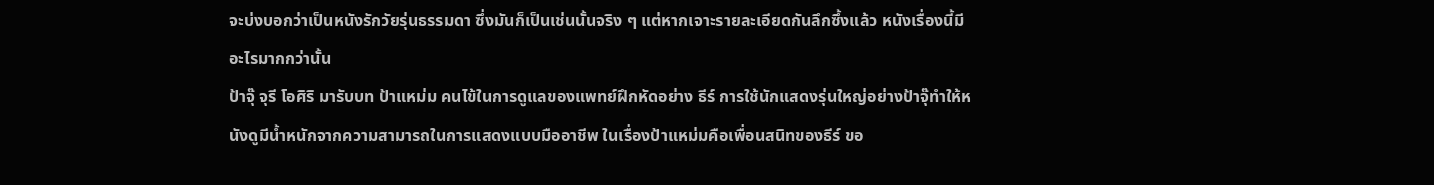จะบ่งบอกว่าเป็นหนังรักวัยรุ่นธรรมดา ซึ่งมันก็เป็นเช่นนั้นจริง ๆ แต่หากเจาะรายละเอียดกันลึกซึ้งแล้ว หนังเรื่องนี้มีอะไรมากกว่านั้น
ป้าจุ๊ จุรี โอศิริ มารับบท ป้าแหม่ม คนไข้ในการดูแลของแพทย์ฝึกหัดอย่าง ธีร์ การใช้นักแสดงรุ่นใหญ่อย่างป้าจุ๊ทำให้หนังดูมีน้ำหนักจากความสามารถในการแสดงแบบมืออาชีพ ในเรื่องป้าแหม่มคือเพื่อนสนิทของธีร์ ขอ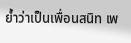ย้ำว่าเป็นเพื่อนสนิท เพ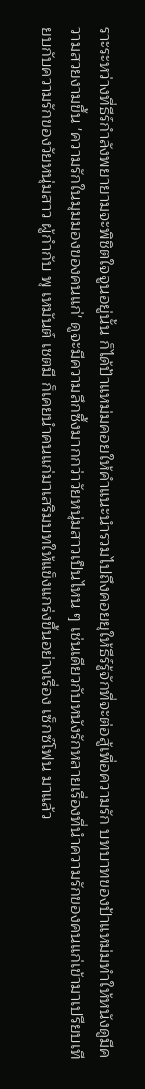ราะระหว่างที่ธีร์กำลังพยายามจะพิชิตใจจูนอยู่นั้น ก็ได้ป้าแหม่มคอยให้คำแนะนำรวมไปถึงคอยยุให้ธีร์รู้จักที่จะต่อสู้เพื่อความรัก บทบาทของป้าแหม่มทำให้หนังดูมีความสวยงามขึ้น 'ความรักในมุมมองของคนแก่' ดูจะมีความลึกซึ้งมากกว่าวัยหนุ่มสาวเป็นไหน ๆ เช่นเดียวกับหนังรักหลายเรื่องที่นำความรักของคนแก่เข้ามาเปรียบเทียบกับความรักของวัยหนุ่มสาว ผู้กำกับ พุ เหมันต์ เชตมี ก็เคยนำคนแก่มาเสริมบทให้แข็งแกร่งขึ้นอย่างเรื่อง เซ็กซ์โฟน มาแล้ว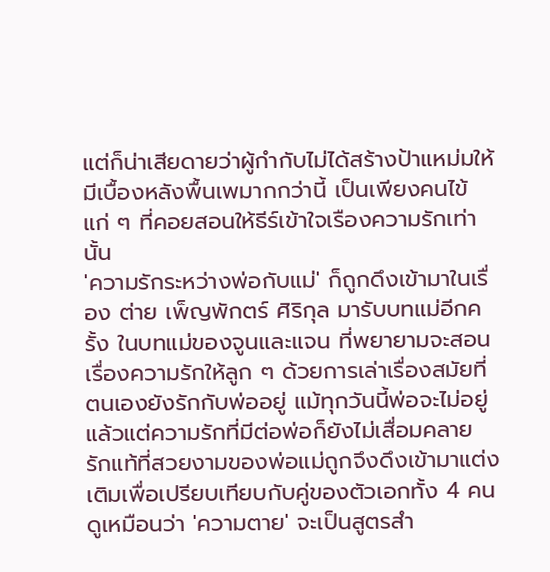แต่ก็น่าเสียดายว่าผู้กำกับไม่ได้สร้างป้าแหม่มให้มีเบื้องหลังพื้นเพมากกว่านี้ เป็นเพียงคนไข้แก่ ๆ ที่คอยสอนให้ธีร์เข้าใจเรืองความรักเท่านั้น
'ความรักระหว่างพ่อกับแม่' ก็ถูกดึงเข้ามาในเรื่อง ต่าย เพ็ญพักตร์ ศิริกุล มารับบทแม่อีกครั้ง ในบทแม่ของจูนและแจน ที่พยายามจะสอนเรื่องความรักให้ลูก ๆ ด้วยการเล่าเรื่องสมัยที่ตนเองยังรักกับพ่ออยู่ แม้ทุกวันนี้พ่อจะไม่อยู่แล้วแต่ความรักที่มีต่อพ่อก็ยังไม่เสื่อมคลาย รักแท้ที่สวยงามของพ่อแม่ถูกจึงดึงเข้ามาแต่งเติมเพื่อเปรียบเทียบกับคู่ของตัวเอกทั้ง 4 คน
ดูเหมือนว่า 'ความตาย' จะเป็นสูตรสำ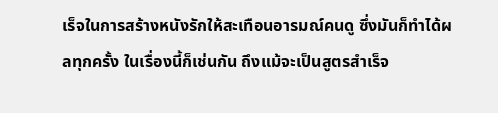เร็จในการสร้างหนังรักให้สะเทือนอารมณ์คนดู ซึ่งมันก็ทำได้ผลทุกครั้ง ในเรื่องนี้ก็เช่นกัน ถึงแม้จะเป็นสูตรสำเร็จ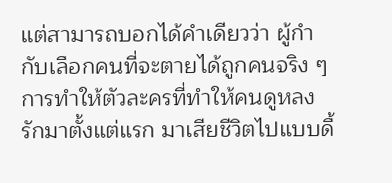แต่สามารถบอกได้คำเดียวว่า ผู้กำกับเลือกคนที่จะตายได้ถูกคนจริง ๆ การทำให้ตัวละครที่ทำให้คนดูหลงรักมาตั้งแต่แรก มาเสียชีวิตไปแบบดื้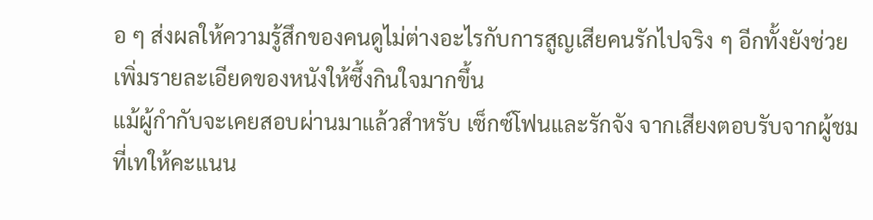อ ๆ ส่งผลให้ความรู้สึกของคนดูไม่ต่างอะไรกับการสูญเสียคนรักไปจริง ๆ อีกทั้งยังช่วยเพิ่มรายละเอียดของหนังให้ซึ้งกินใจมากขึ้น
แม้ผู้กำกับจะเคยสอบผ่านมาแล้วสำหรับ เซ็กซ์โฟนและรักจัง จากเสียงตอบรับจากผู้ชมที่เทให้คะแนน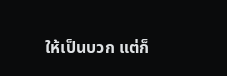ให้เป็นบวก แต่ก็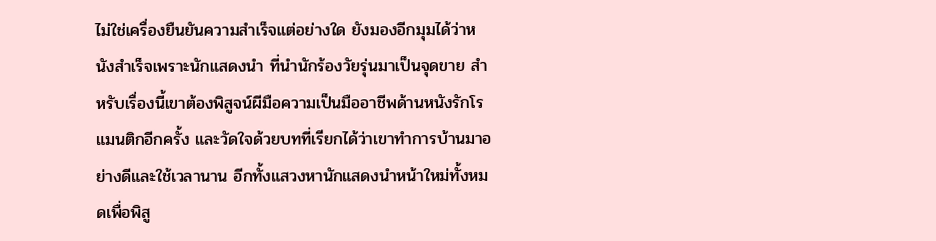ไม่ใช่เครื่องยืนยันความสำเร็จแต่อย่างใด ยังมองอีกมุมได้ว่าหนังสำเร็จเพราะนักแสดงนำ ที่นำนักร้องวัยรุ่นมาเป็นจุดขาย สำหรับเรื่องนี้เขาต้องพิสูจน์ผีมือความเป็นมืออาชีพด้านหนังรักโรแมนติกอีกครั้ง และวัดใจด้วยบทที่เรียกได้ว่าเขาทำการบ้านมาอย่างดีและใช้เวลานาน อีกทั้งแสวงหานักแสดงนำหน้าใหม่ทั้งหมดเพื่อพิสู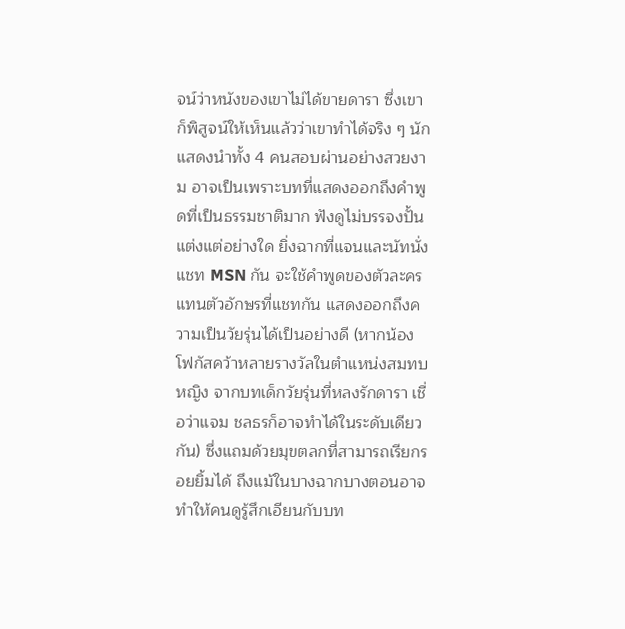จน์ว่าหนังของเขาไม่ได้ขายดารา ซึ่งเขาก็พิสูจน์ให้เห็นแล้วว่าเขาทำได้จริง ๆ นักแสดงนำทั้ง 4 คนสอบผ่านอย่างสวยงาม อาจเป็นเพราะบทที่แสดงออกถึงคำพูดที่เป็นธรรมชาติมาก ฟังดูไม่บรรจงปั้นแต่งแต่อย่างใด ยิ่งฉากที่แจนและนัทนั่งแชท MSN กัน จะใช้คำพูดของตัวละครแทนตัวอักษรที่แชทกัน แสดงออกถึงความเป็นวัยรุ่นได้เป็นอย่างดี (หากน้องโฟกัสคว้าหลายรางวัลในตำแหน่งสมทบหญิง จากบทเด็กวัยรุ่นที่หลงรักดารา เชื่อว่าแจม ชลธรก็อาจทำได้ในระดับเดียวกัน) ซึ่งแถมด้วยมุขตลกที่สามารถเรียกรอยยิ้มได้ ถึงแม้ในบางฉากบางตอนอาจทำให้คนดูรู้สึกเอียนกับบท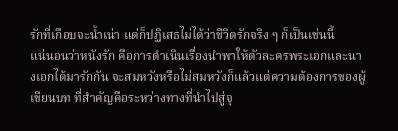รักที่เกือบจะน้ำเน่า แต่ก็ปฏิเสธไม่ได้ว่าชีวิตรักจริง ๆ ก็เป็นเช่นนี้
แน่นอนว่าหนังรัก คือการดำเนินเรื่องนำพาให้ตัวละครพระเอกและนางเอกได้มารักกัน จะสมหวังหรือไม่สมหวังก็แล้วแต่ความต้องการของผู้เขียนบท ที่สำคัญคือระหว่างทางที่นำไปสู่จุ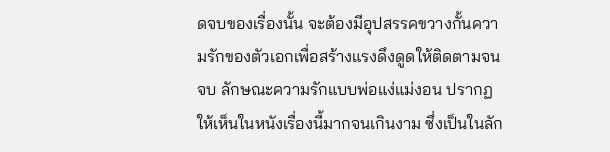ดจบของเรื่องนั้น จะต้องมีอุปสรรคขวางกั้นความรักของตัวเอกเพื่อสร้างแรงดึงดูดให้ติดตามจนจบ ลักษณะความรักแบบพ่อแง่แม่งอน ปรากฏให้เห็นในหนังเรื่องนี้มากจนเกินงาม ซึ่งเป็นในลัก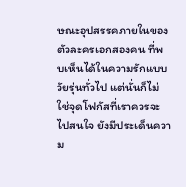ษณะอุปสรรคภายในของตัวละครเอกสองคน ที่พบเห็นได้ในความรักแบบวัยรุ่นทั่วไป แต่นั่นก็ไม่ใช่จุดโฟกัสที่เราควรจะไปสนใจ ยังมีประเด็นความ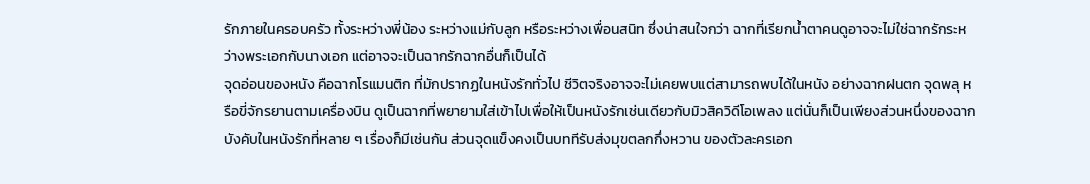รักภายในครอบครัว ทั้งระหว่างพี่น้อง ระหว่างแม่กับลูก หรือระหว่างเพื่อนสนิท ซึ่งน่าสนใจกว่า ฉากที่เรียกน้ำตาคนดูอาจจะไม่ใช่ฉากรักระหว่างพระเอกกับนางเอก แต่อาจจะเป็นฉากรักฉากอื่นก็เป็นได้
จุดอ่อนของหนัง คือฉากโรแมนติก ที่มักปรากฏในหนังรักทั่วไป ชีวิตจริงอาจจะไม่เคยพบแต่สามารถพบได้ในหนัง อย่างฉากฝนตก จุดพลุ หรือขี่จักรยานตามเครื่องบิน ดูเป็นฉากที่พยายามใส่เข้าไปเพื่อให้เป็นหนังรักเช่นเดียวกับมิวสิควิดีโอเพลง แต่นั่นก็เป็นเพียงส่วนหนึ่งของฉากบังคับในหนังรักที่หลาย ๆ เรื่องก็มีเช่นกัน ส่วนจุดแข็งคงเป็นบททีรับส่งมุขตลกกึ่งหวาน ของตัวละครเอก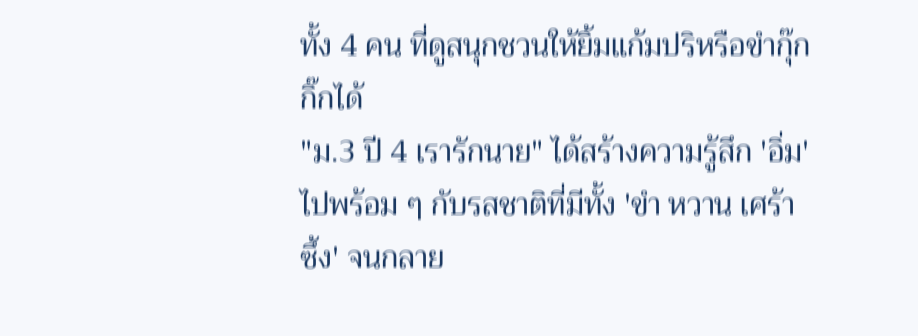ทั้ง 4 คน ที่ดูสนุกชวนให้ยิ้มแก้มปริหรือขำกุ๊กกิ๊กได้
"ม.3 ปี 4 เรารักนาย" ได้สร้างความรู้สึก 'อิ่ม' ไปพร้อม ๆ กับรสชาติที่มีทั้ง 'ขำ หวาน เศร้า ซึ้ง' จนกลาย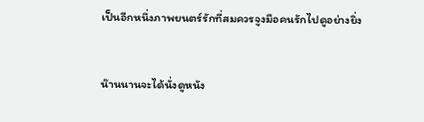เป็นอีกหนึ่งภาพยนตร์รักที่สมควรจูงมือคนรักไปดูอย่างยิ่ง


น๊านนานจะได้นั่งดูหนัง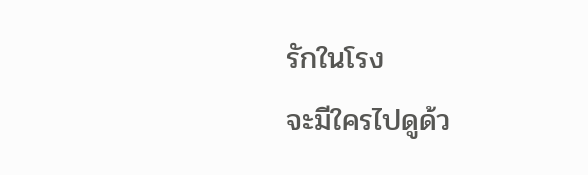รักในโรง
จะมีใครไปดูด้ว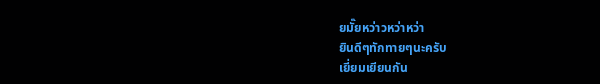ยมั๊ยหว่าวหว่าหว่า
ยินดีๆทักทายๆนะครับ
เยี่ยมเยียนกัน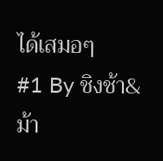ได้เสมอๆ
#1 By ชิงช้า&ม้า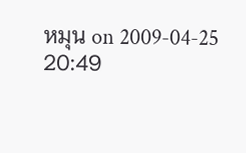หมุน on 2009-04-25 20:49